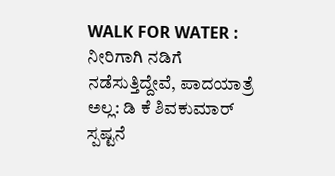WALK FOR WATER : ನೀರಿಗಾಗಿ ನಡಿಗೆ ನಡೆಸುತ್ತಿದ್ದೇವೆ, ಪಾದಯಾತ್ರೆ ಅಲ್ಲ: ಡಿ ಕೆ ಶಿವಕುಮಾರ್ ಸ್ಪಷ್ಟನೆ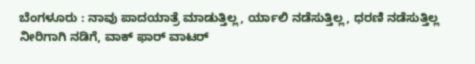ಬೆಂಗಳೂರು : ನಾವು ಪಾದಯಾತ್ರೆ ಮಾಡುತ್ತಿಲ್ಲ, ರ್ಯಾಲಿ ನಡೆಸುತ್ತಿಲ್ಲ, ಧರಣಿ ನಡೆಸುತ್ತಿಲ್ಲ ನೀರಿಗಾಗಿ ನಡಿಗೆ, ವಾಕ್ ಫಾರ್ ವಾಟರ್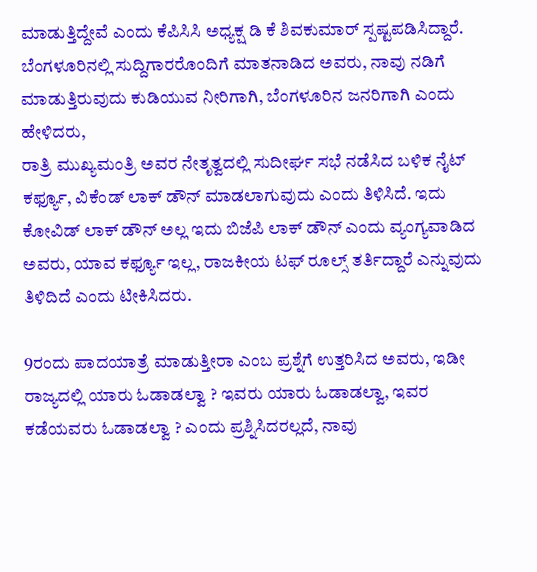ಮಾಡುತ್ತಿದ್ದೇವೆ ಎಂದು ಕೆಪಿಸಿಸಿ ಅಧ್ಯಕ್ಷ ಡಿ ಕೆ ಶಿವಕುಮಾರ್ ಸ್ಪಷ್ಟಪಡಿಸಿದ್ದಾರೆ.
ಬೆಂಗಳೂರಿನಲ್ಲಿ ಸುದ್ದಿಗಾರರೊಂದಿಗೆ ಮಾತನಾಡಿದ ಅವರು, ನಾವು ನಡಿಗೆ ಮಾಡುತ್ತಿರುವುದು ಕುಡಿಯುವ ನೀರಿಗಾಗಿ, ಬೆಂಗಳೂರಿನ ಜನರಿಗಾಗಿ ಎಂದು ಹೇಳಿದರು,
ರಾತ್ರಿ ಮುಖ್ಯಮಂತ್ರಿ ಅವರ ನೇತೃತ್ವದಲ್ಲಿ ಸುದೀರ್ಘ ಸಭೆ ನಡೆಸಿದ ಬಳಿಕ ನೈಟ್ ಕರ್ಫ್ಯೂ, ವಿಕೆಂಡ್ ಲಾಕ್ ಡೌನ್ ಮಾಡಲಾಗುವುದು ಎಂದು ತಿಳಿಸಿದೆ. ಇದು ಕೋವಿಡ್ ಲಾಕ್ ಡೌನ್ ಅಲ್ಲ ಇದು ಬಿಜೆಪಿ ಲಾಕ್ ಡೌನ್ ಎಂದು ವ್ಯಂಗ್ಯವಾಡಿದ ಅವರು, ಯಾವ ಕರ್ಫ್ಯೂ ಇಲ್ಲ, ರಾಜಕೀಯ ಟಫ್ ರೂಲ್ಸ್ ತರ್ತಿದ್ದಾರೆ ಎನ್ನುವುದು ತಿಳಿದಿದೆ ಎಂದು ಟೀಕಿಸಿದರು.

9ರಂದು ಪಾದಯಾತ್ರೆ ಮಾಡುತ್ತೀರಾ ಎಂಬ ಪ್ರಶ್ನೆಗೆ ಉತ್ತರಿಸಿದ ಅವರು, ಇಡೀ ರಾಜ್ಯದಲ್ಲಿ ಯಾರು ಓಡಾಡಲ್ವಾ ? ಇವರು ಯಾರು ಓಡಾಡಲ್ವಾ, ಇವರ ಕಡೆಯವರು ಓಡಾಡಲ್ವಾ ? ಎಂದು ಪ್ರಶ್ನಿಸಿದರಲ್ಲದೆ, ನಾವು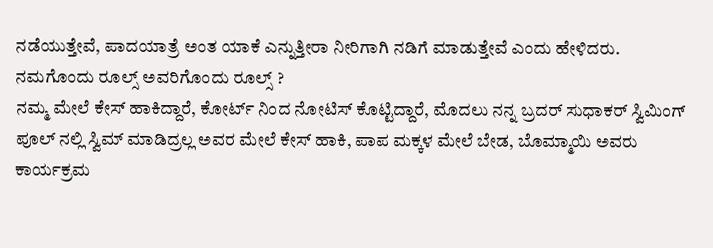ನಡೆಯುತ್ತೇವೆ, ಪಾದಯಾತ್ರೆ ಅಂತ ಯಾಕೆ ಎನ್ನುತ್ತೀರಾ ನೀರಿಗಾಗಿ ನಡಿಗೆ ಮಾಡುತ್ತೇವೆ ಎಂದು ಹೇಳಿದರು.
ನಮಗೊಂದು ರೂಲ್ಸ್ ಅವರಿಗೊಂದು ರೂಲ್ಸ್ ?
ನಮ್ಮ ಮೇಲೆ ಕೇಸ್ ಹಾಕಿದ್ದಾರೆ, ಕೋರ್ಟ್ ನಿಂದ ನೋಟಿಸ್ ಕೊಟ್ಟಿದ್ದಾರೆ, ಮೊದಲು ನನ್ನ ಬ್ರದರ್ ಸುಧಾಕರ್ ಸ್ವಿಮಿಂಗ್ ಪೂಲ್ ನಲ್ಲಿ ಸ್ವಿಮ್ ಮಾಡಿದ್ರಲ್ಲ ಅವರ ಮೇಲೆ ಕೇಸ್ ಹಾಕಿ, ಪಾಪ ಮಕ್ಕಳ ಮೇಲೆ ಬೇಡ, ಬೊಮ್ಮಾಯಿ ಅವರು ಕಾರ್ಯಕ್ರಮ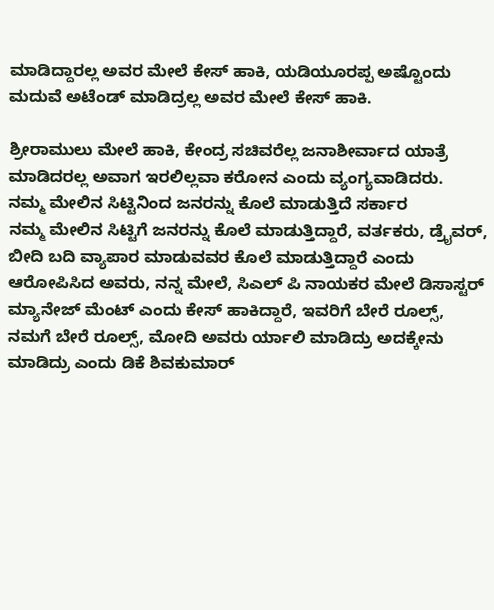ಮಾಡಿದ್ದಾರಲ್ಲ ಅವರ ಮೇಲೆ ಕೇಸ್ ಹಾಕಿ, ಯಡಿಯೂರಪ್ಪ ಅಷ್ಟೊಂದು ಮದುವೆ ಅಟೆಂಡ್ ಮಾಡಿದ್ರಲ್ಲ ಅವರ ಮೇಲೆ ಕೇಸ್ ಹಾಕಿ.

ಶ್ರೀರಾಮುಲು ಮೇಲೆ ಹಾಕಿ, ಕೇಂದ್ರ ಸಚಿವರೆಲ್ಲ ಜನಾಶೀರ್ವಾದ ಯಾತ್ರೆ ಮಾಡಿದರಲ್ಲ ಅವಾಗ ಇರಲಿಲ್ಲವಾ ಕರೋನ ಎಂದು ವ್ಯಂಗ್ಯವಾಡಿದರು.
ನಮ್ಮ ಮೇಲಿನ ಸಿಟ್ಟಿನಿಂದ ಜನರನ್ನು ಕೊಲೆ ಮಾಡುತ್ತಿದೆ ಸರ್ಕಾರ
ನಮ್ಮ ಮೇಲಿನ ಸಿಟ್ಟಿಗೆ ಜನರನ್ನು ಕೊಲೆ ಮಾಡುತ್ತಿದ್ದಾರೆ, ವರ್ತಕರು, ಡ್ರೈವರ್, ಬೀದಿ ಬದಿ ವ್ಯಾಪಾರ ಮಾಡುವವರ ಕೊಲೆ ಮಾಡುತ್ತಿದ್ದಾರೆ ಎಂದು ಆರೋಪಿಸಿದ ಅವರು, ನನ್ನ ಮೇಲೆ, ಸಿಎಲ್ ಪಿ ನಾಯಕರ ಮೇಲೆ ಡಿಸಾಸ್ಟರ್ ಮ್ಯಾನೇಜ್ ಮೆಂಟ್ ಎಂದು ಕೇಸ್ ಹಾಕಿದ್ದಾರೆ, ಇವರಿಗೆ ಬೇರೆ ರೂಲ್ಸ್, ನಮಗೆ ಬೇರೆ ರೂಲ್ಸ್, ಮೋದಿ ಅವರು ರ್ಯಾಲಿ ಮಾಡಿದ್ರು ಅದಕ್ಕೇನು ಮಾಡಿದ್ರು ಎಂದು ಡಿಕೆ ಶಿವಕುಮಾರ್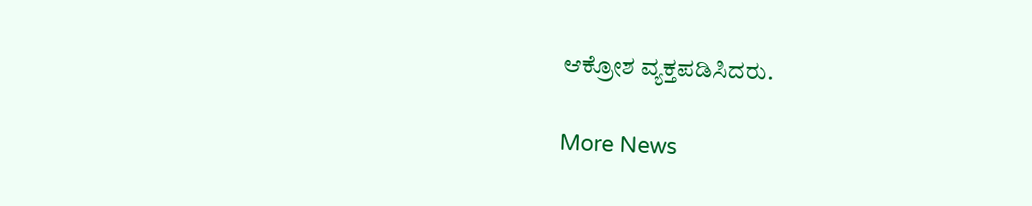ಆಕ್ರೋಶ ವ್ಯಕ್ತಪಡಿಸಿದರು.

More News